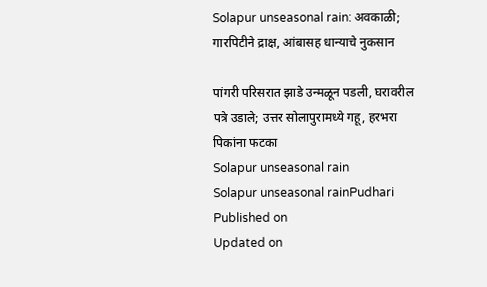Solapur unseasonal rain: अवकाळी; गारपिटीने द्राक्ष, आंबासह धान्याचे नुकसान

पांगरी परिसरात झाडे उन्मळून पडली, घरावरील पत्रे उडाले; उत्तर सोलापुरामध्ये गहू, हरभरा पिकांना फटका
Solapur unseasonal rain
Solapur unseasonal rainPudhari
Published on
Updated on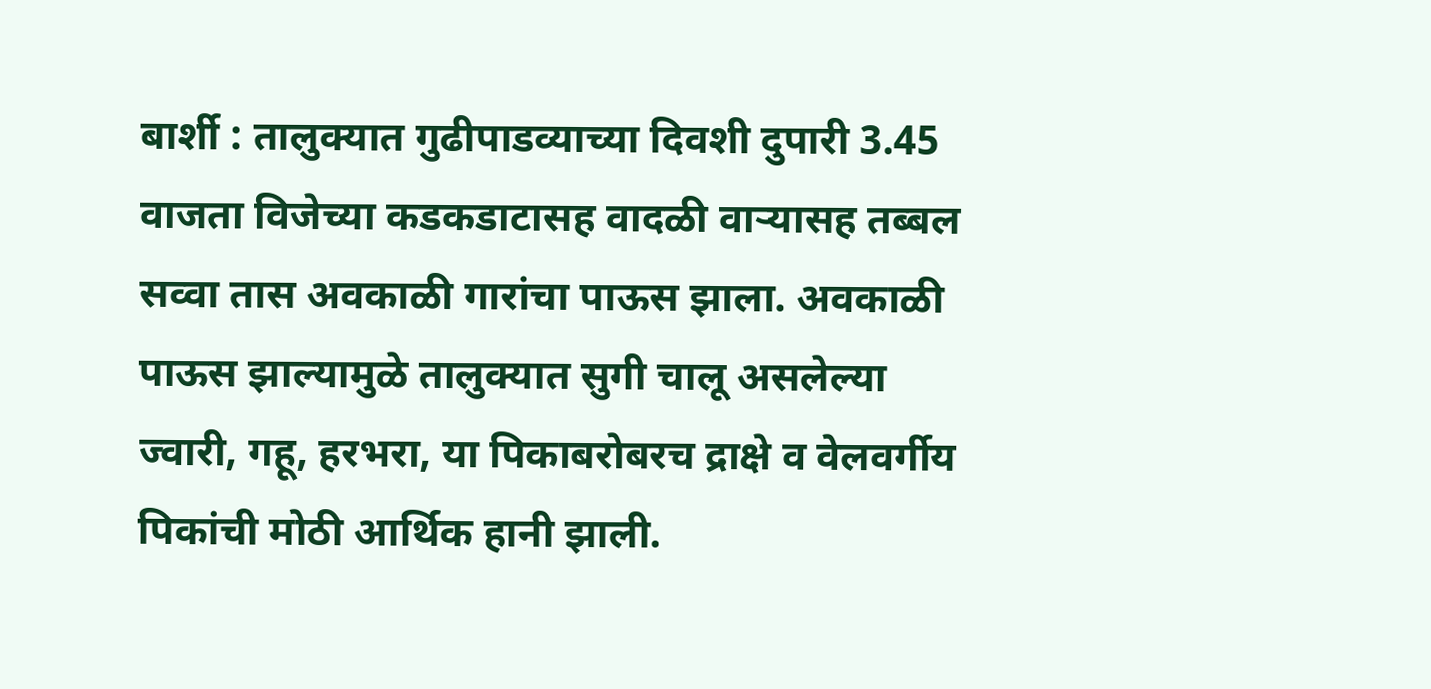बार्शी : तालुक्यात गुढीपाडव्याच्या दिवशी दुपारी 3.45 वाजता विजेच्या कडकडाटासह वादळी वाऱ्यासह तब्बल सव्वा तास अवकाळी गारांचा पाऊस झाला. अवकाळी पाऊस झाल्यामुळे तालुक्यात सुगी चालू असलेल्या ज्वारी, गहू, हरभरा, या पिकाबरोबरच द्राक्षे व वेलवर्गीय पिकांची मोठी आर्थिक हानी झाली.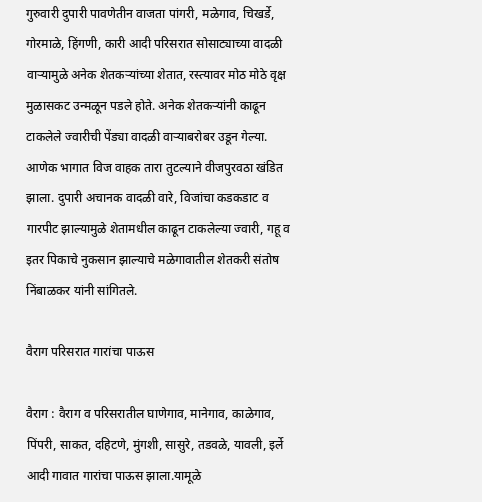गुरुवारी दुपारी पावणेतीन वाजता पांगरी, मळेगाव, चिखर्डे, गोरमाळे, हिंगणी, कारी आदी परिसरात सोसाट्याच्या वादळी वाऱ्यामुळे अनेक शेतकऱ्यांच्या शेतात, रस्त्यावर मोठ मोठे वृक्ष मुळासकट उन्मळून पडले होते. अनेक शेतकऱ्यांनी काढून टाकलेले ज्वारीची पेंड्या वादळी वाऱ्याबरोबर उडून गेल्या. आणेक भागात विज वाहक तारा तुटल्याने वीजपुरवठा खंडित झाला. दुपारी अचानक वादळी वारे, विजांचा कडकडाट व गारपीट झाल्यामुळे शेतामधील काढून टाकलेल्या ज्वारी, गहू व इतर पिकाचे नुकसान झाल्याचे मळेगावातील शेतकरी संतोष निंबाळकर यांनी सांगितले.

वैराग परिसरात गारांचा पाऊस

वैराग : वैराग व परिसरातील घाणेगाव, मानेगाव, काळेगाव, पिंपरी, साकत, दहिटणे, मुंगशी, सासुरे, तडवळे, यावली, इर्ले आदी गावात गारांचा पाऊस झाला.यामूळे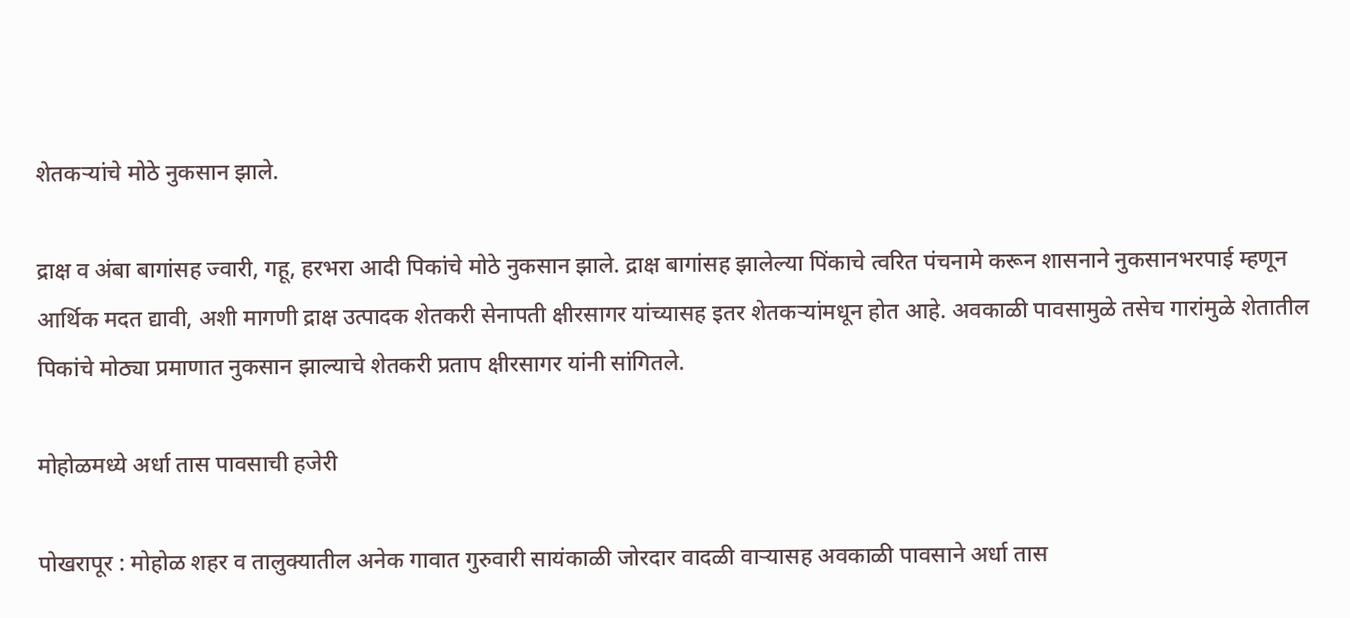शेतकऱ्यांचे मोठे नुकसान झाले.

द्राक्ष व अंबा बागांसह ज्वारी, गहू, हरभरा आदी पिकांचे मोठे नुकसान झाले. द्राक्ष बागांसह झालेल्या पिंकाचे त्वरित पंचनामे करून शासनाने नुकसानभरपाई म्हणून आर्थिक मदत द्यावी, अशी मागणी द्राक्ष उत्पादक शेतकरी सेनापती क्षीरसागर यांच्यासह इतर शेतकऱ्यांमधून होत आहे. अवकाळी पावसामुळे तसेच गारांमुळे शेतातील पिकांचे मोठ्या प्रमाणात नुकसान झाल्याचे शेतकरी प्रताप क्षीरसागर यांनी सांगितले.

मोहोळमध्ये अर्धा तास पावसाची हजेरी

पोखरापूर : मोहोळ शहर व तालुक्यातील अनेक गावात गुरुवारी सायंकाळी जोरदार वादळी वाऱ्यासह अवकाळी पावसाने अर्धा तास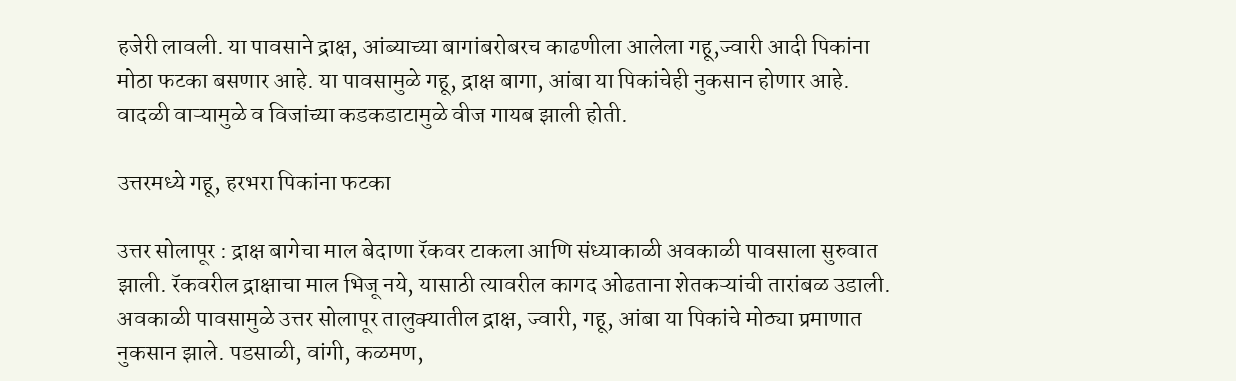हजेरी लावली. या पावसाने द्राक्ष, आंब्याच्या बागांबरोबरच काढणीला आलेला गहू,ज्वारी आदी पिकांना मोठा फटका बसणार आहे. या पावसामुळे गहू, द्राक्ष बागा, आंबा या पिकांचेही नुकसान होणार आहे. वादळी वाऱ्यामुळे व विजांच्या कडकडाटामुळे वीज गायब झाली होती.

उत्तरमध्ये गहू, हरभरा पिकांना फटका

उत्तर सोलापूर : द्राक्ष बागेचा माल बेदाणा रॅकवर टाकला आणि संध्याकाळी अवकाळी पावसाला सुरुवात झाली. रॅकवरील द्राक्षाचा माल भिजू नये, यासाठी त्यावरील कागद ओढताना शेतकऱ्यांची तारांबळ उडाली. अवकाळी पावसामुळे उत्तर सोलापूर तालुक्यातील द्राक्ष, ज्वारी, गहू, आंबा या पिकांचे मोठ्या प्रमाणात नुकसान झाले. पडसाळी, वांगी, कळमण,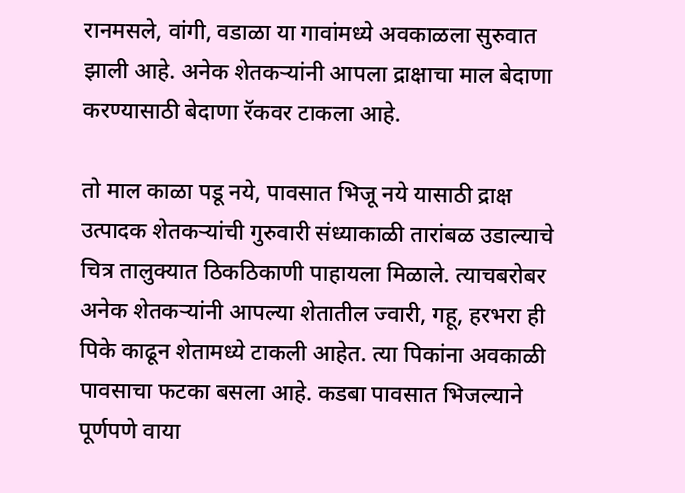रानमसले, वांगी, वडाळा या गावांमध्ये अवकाळला सुरुवात झाली आहे. अनेक शेतकऱ्यांनी आपला द्राक्षाचा माल बेदाणा करण्यासाठी बेदाणा रॅकवर टाकला आहे.

तो माल काळा पडू नये, पावसात भिजू नये यासाठी द्राक्ष उत्पादक शेतकऱ्यांची गुरुवारी संध्याकाळी तारांबळ उडाल्याचे चित्र तालुक्यात ठिकठिकाणी पाहायला मिळाले. त्याचबरोबर अनेक शेतकऱ्यांनी आपल्या शेतातील ज्वारी, गहू, हरभरा ही पिके काढून शेतामध्ये टाकली आहेत. त्या पिकांना अवकाळी पावसाचा फटका बसला आहे. कडबा पावसात भिजल्याने पूर्णपणे वाया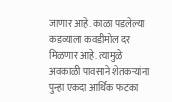जाणार आहे. काळा पडलेल्या कडव्याला कवडीमोल दर मिळणार आहे. त्यामुळे अवकाळी पावसाने शेतकऱ्यांना पुन्हा एकदा आर्थिक फटका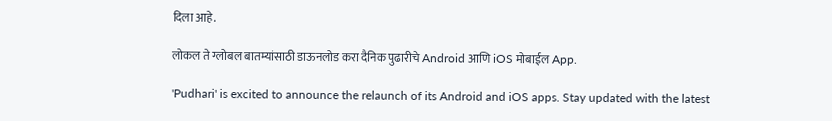दिला आहे.

लोकल ते ग्लोबल बातम्यांसाठी डाऊनलोड करा दैनिक पुढारीचे Android आणि iOS मोबाईल App.

'Pudhari' is excited to announce the relaunch of its Android and iOS apps. Stay updated with the latest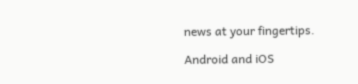news at your fingertips.

Android and iOS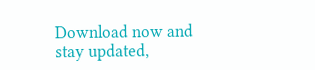Download now and stay updated,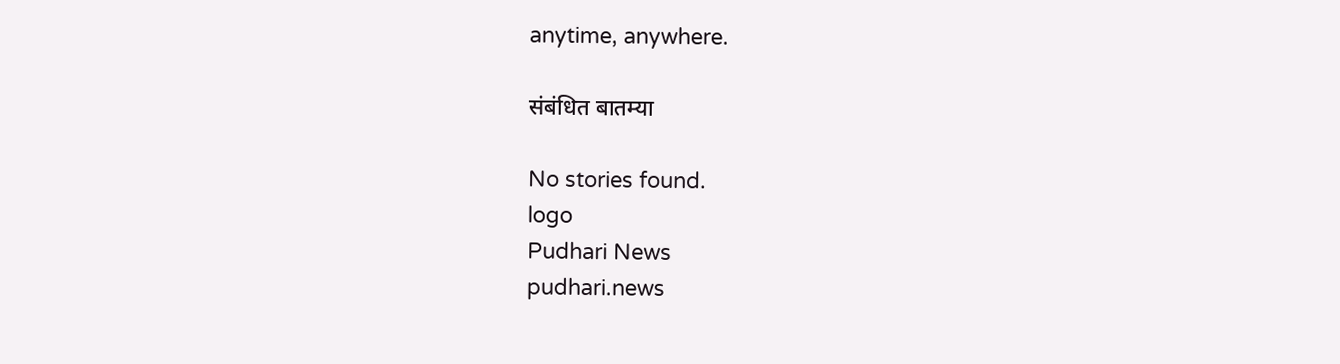anytime, anywhere.

संबंधित बातम्या

No stories found.
logo
Pudhari News
pudhari.news